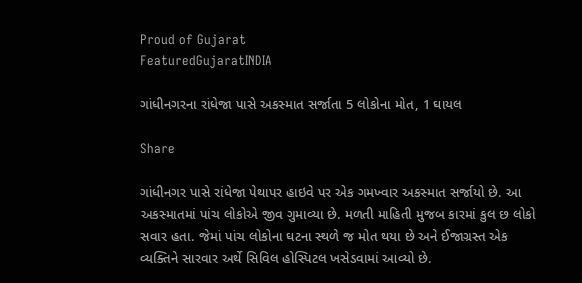Proud of Gujarat
FeaturedGujaratINDIA

ગાંધીનગરના રાંધેજા પાસે અકસ્માત સર્જાતા 5 લોકોના મોત, 1 ઘાયલ

Share

ગાંધીનગર પાસે રાંધેજા પેથાપર હાઇવે પર એક ગમખ્વાર અકસ્માત સર્જાયો છે. આ અકસ્માતમાં પાંચ લોકોએ જીવ ગુમાવ્યા છે. મળતી માહિતી મુજબ કારમાં કુલ છ લોકો સવાર હતા. જેમાં પાંચ લોકોના ઘટના સ્થળે જ મોત થયા છે અને ઈજાગ્રસ્ત એક વ્યક્તિને સારવાર અર્થે સિવિલ હોસ્પિટલ ખસેડવામાં આવ્યો છે.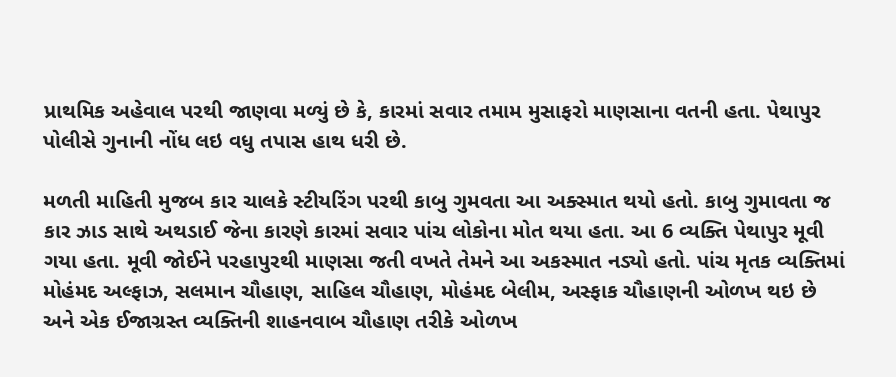પ્રાથમિક અહેવાલ પરથી જાણવા મળ્યું છે કે, કારમાં સવાર તમામ મુસાફરો માણસાના વતની હતા. પેથાપુર પોલીસે ગુનાની નોંધ લઇ વધુ તપાસ હાથ ધરી છે.

મળતી માહિતી મુજબ કાર ચાલકે સ્ટીયરિંગ પરથી કાબુ ગુમવતા આ અક્સ્માત થયો હતો. કાબુ ગુમાવતા જ કાર ઝાડ સાથે અથડાઈ જેના કારણે કારમાં સવાર પાંચ લોકોના મોત થયા હતા. આ 6 વ્યક્તિ પેથાપુર મૂવી ગયા હતા. મૂવી જોઈને પરહાપુરથી માણસા જતી વખતે તેમને આ અકસ્માત નડ્યો હતો. પાંચ મૃતક વ્યક્તિમાં મોહંમદ અલ્ફાઝ, સલમાન ચૌહાણ, સાહિલ ચૌહાણ, મોહંમદ બેલીમ, અસ્ફાક ચૌહાણની ઓળખ થઇ છે અને એક ઈજાગ્રસ્ત વ્યક્તિની શાહનવાબ ચૌહાણ તરીકે ઓળખ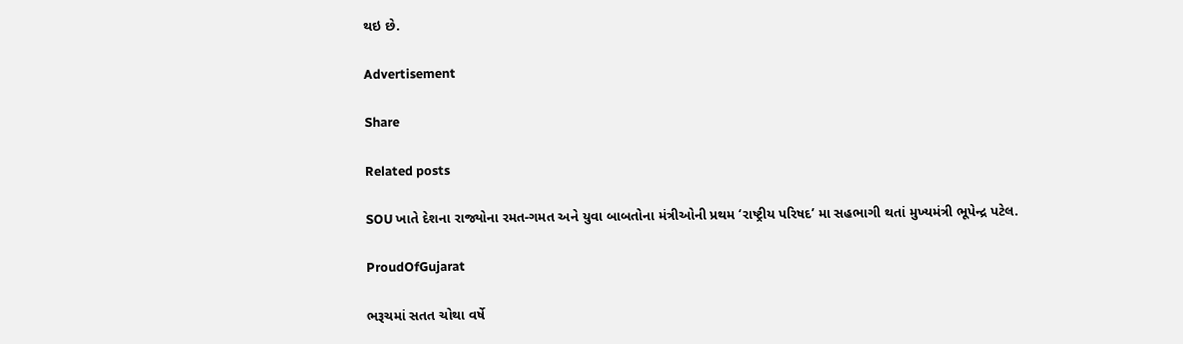થઇ છે.

Advertisement

Share

Related posts

SOU ખાતે દેશના રાજ્યોના રમત-ગમત અને યુવા બાબતોના મંત્રીઓની પ્રથમ ‘રાષ્ટ્રીય પરિષદ’ મા સહભાગી થતાં મુખ્યમંત્રી ભૂપેન્દ્ર પટેલ.

ProudOfGujarat

ભરૂચમાં સતત ચોથા વર્ષે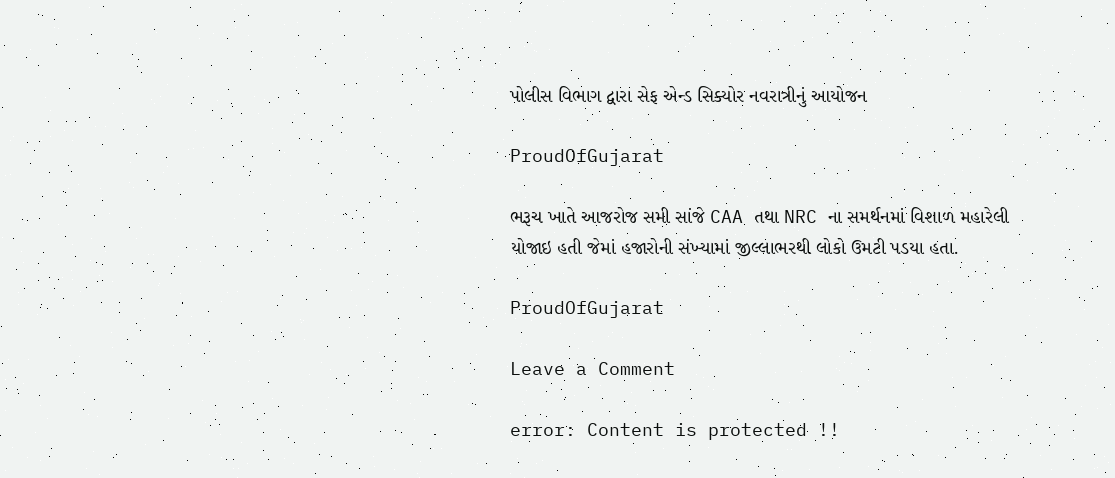પોલીસ વિભાગ દ્વારા સેફ એન્ડ સિક્યોર નવરાત્રીનું આયોજન

ProudOfGujarat

ભરૂચ ખાતે આજરોજ સમી સાંજે CAA તથા NRC ના સમર્થનમાં વિશાળ મહારેલી યોજાઇ હતી જેમાં હજારોની સંખ્યામાં જીલ્લાભરથી લોકો ઉમટી પડયા હતા.

ProudOfGujarat

Leave a Comment

error: Content is protected !!